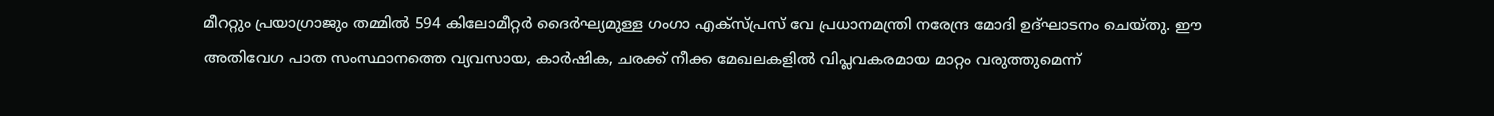മീററ്റും പ്രയാഗ്രാജും തമ്മിൽ 594 കിലോമീറ്റർ ദൈർഘ്യമുള്ള ഗംഗാ എക്സ്പ്രസ് വേ പ്രധാനമന്ത്രി നരേന്ദ്ര മോദി ഉദ്ഘാടനം ചെയ്തു. ഈ അതിവേഗ പാത സംസ്ഥാനത്തെ വ്യവസായ, കാർഷിക, ചരക്ക് നീക്ക മേഖലകളിൽ വിപ്ലവകരമായ മാറ്റം വരുത്തുമെന്ന്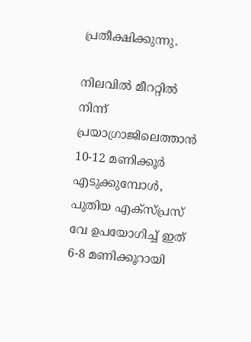പ്രതീക്ഷിക്കുന്നു.

നിലവിൽ മീററ്റിൽ നിന്ന് പ്രയാഗ്രാജിലെത്താൻ 10-12 മണിക്കൂർ എടുക്കുമ്പോൾ, പുതിയ എക്സ്പ്രസ് വേ ഉപയോഗിച്ച് ഇത് 6-8 മണിക്കൂറായി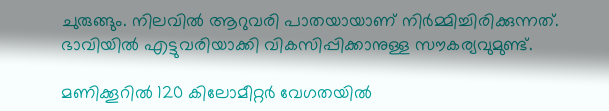ചുരുങ്ങും. നിലവിൽ ആറുവരി പാതയായാണ് നിർമ്മിച്ചിരിക്കുന്നത്. ഭാവിയിൽ എട്ടുവരിയാക്കി വികസിപ്പിക്കാനുള്ള സൗകര്യവുമുണ്ട്.

മണിക്കൂറിൽ 120 കിലോമീറ്റർ വേഗതയിൽ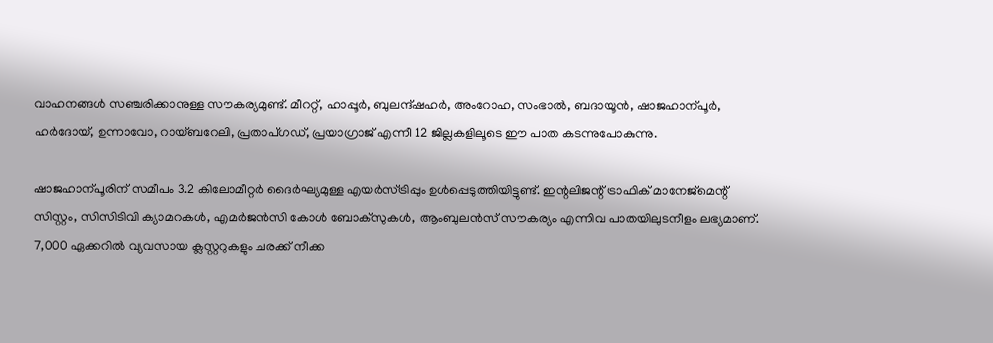വാഹനങ്ങൾ സഞ്ചരിക്കാനുള്ള സൗകര്യമുണ്ട്. മീററ്റ്, ഹാപ്പൂർ, ബുലന്ദ്ഷഹർ, അംറോഹ, സംഭാൽ, ബദായൂൻ, ഷാജഹാന്പൂർ, ഹർദോയ്, ഉന്നാവോ, റായ്ബറേലി, പ്രതാപ്ഗഡ്, പ്രയാഗ്രാജ് എന്നീ 12 ജില്ലകളിലൂടെ ഈ പാത കടന്നുപോകുന്നു.

ഷാജഹാന്പൂരിന് സമീപം 3.2 കിലോമീറ്റർ ദൈർഘ്യമുള്ള എയർസ്ട്രിപ്പും ഉൾപ്പെടുത്തിയിട്ടുണ്ട്. ഇന്റലിജന്റ് ട്രാഫിക് മാനേജ്മെന്റ് സിസ്റ്റം, സിസിടിവി ക്യാമറകൾ, എമർജൻസി കോൾ ബോക്സുകൾ, ആംബുലൻസ് സൗകര്യം എന്നിവ പാതയിലുടനീളം ലഭ്യമാണ്. 7,000 ഏക്കറിൽ വ്യവസായ ക്ലസ്റ്ററുകളും ചരക്ക് നീക്ക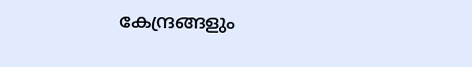കേന്ദ്രങ്ങളും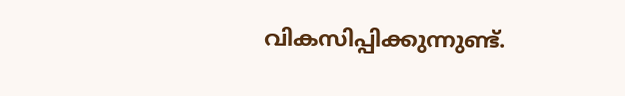വികസിപ്പിക്കുന്നുണ്ട്.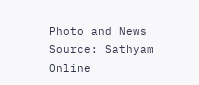Photo and News Source: Sathyam Online